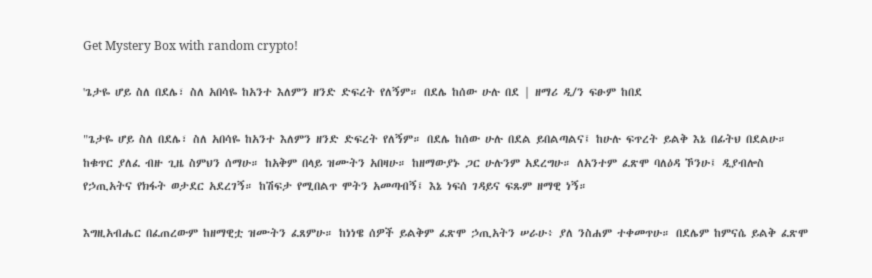Get Mystery Box with random crypto!

'ጌታዬ ሆይ ስለ በደሌ፣ ስለ አበሳዬ ከአንተ እለምን ዘንድ ድፍረት የለኝም። በደሌ ከሰው ሁሉ በደ | ዘማሪ ዲ/ን ፍፁም ከበደ

"ጌታዬ ሆይ ስለ በደሌ፣ ስለ አበሳዬ ከአንተ እለምን ዘንድ ድፍረት የለኝም። በደሌ ከሰው ሁሉ በደል ይበልጣልና፤ ከሁሉ ፍጥረት ይልቅ እኔ በፊትህ በደልሁ። ከቁጥር ያለፈ ብዙ ጊዜ ስምህን ሰማሁ። ከአቅም በላይ ዝሙትን አበዛሁ። ከዘማውያኑ ጋር ሁሉንም አደረግሁ። ለአንተም ፈጽሞ ባለዕዳ ኾንሁ፤ ዲያብሎስ የኃጢአትና የክፋት ወታደር አደረገኝ። ከሽፍታ የሚበልጥ ሞትን አመጣብኝ፤ እኔ ነፍሰ ገዳይና ፍጹም ዘማዊ ነኝ።

እግዚአብሔር በፈጠረውም ከዘማዊቷ ዝሙትን ፈጸምሁ። ከነነዌ ሰዎች ይልቅም ፈጽሞ ኃጢአትን ሠራሁ፥ ያለ ንስሐም ተቀመጥሁ። በደሌም ከምናሴ ይልቅ ፈጽሞ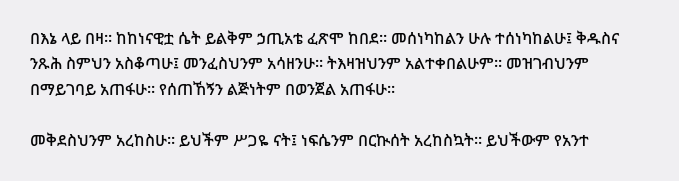በእኔ ላይ በዛ። ከከነናዊቷ ሴት ይልቅም ኃጢአቴ ፈጽሞ ከበደ። መሰነካከልን ሁሉ ተሰነካከልሁ፤ ቅዱስና ንጹሕ ስምህን አስቆጣሁ፤ መንፈስህንም አሳዘንሁ። ትእዛዝህንም አልተቀበልሁም። መዝገብህንም በማይገባይ አጠፋሁ። የሰጠኸኝን ልጅነትም በወንጀል አጠፋሁ።

መቅደስህንም አረከስሁ። ይህችም ሥጋዬ ናት፤ ነፍሴንም በርኲሰት አረከስኳት። ይህችውም የአንተ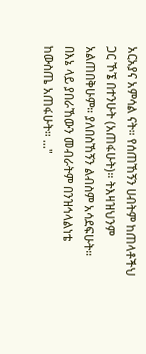አርአያና አምሳል ናት። የሰጠኸኝን ሀብትም ከጠላቶችህ ጋር ኾኜ በተንሁት (አጠፋሁት)። ትእዛዝህንም አልጠበቅሁም። ያለበስኸኝን ልብስም አሳደፍሁት። በእኔ ላይ ያበራኸውን መብራትም በንዝኅላልነቴ ከውስጤ አጠፋሁት። ..."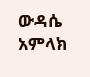ውዳሴ አምላክ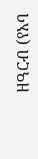ዘዓርብ (የአባ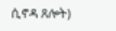ሲኖዳ ጸሎት)